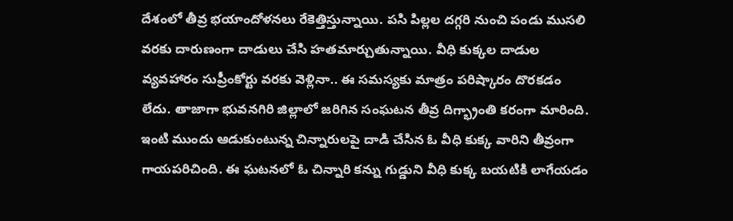దేశంలో తీవ్ర భయాందోళనలు రేకెత్తిస్తున్నాయి. పసి పిల్లల దగ్గరి నుంచి పండు ముసలి వరకు దారుణంగా దాడులు చేసి హతమార్చుతున్నాయి. వీధి కుక్కల దాడుల వ్యవహారం సుప్రీంకోర్టు వరకు వెళ్లినా.. ఈ సమస్యకు మాత్రం పరిష్కారం దొరకడం లేదు. తాజాగా భువనగిరి జిల్లాలో జరిగిన సంఘటన తీవ్ర దిగ్భ్రాంతి కరంగా మారింది. ఇంటి ముందు ఆడుకుంటున్న చిన్నారులపై దాడి చేసిన ఓ వీధి కుక్క వారిని తీవ్రంగా గాయపరిచింది. ఈ ఘటనలో ఓ చిన్నారి కన్ను గుడ్డుని వీధి కుక్క బయటికి లాగేయడం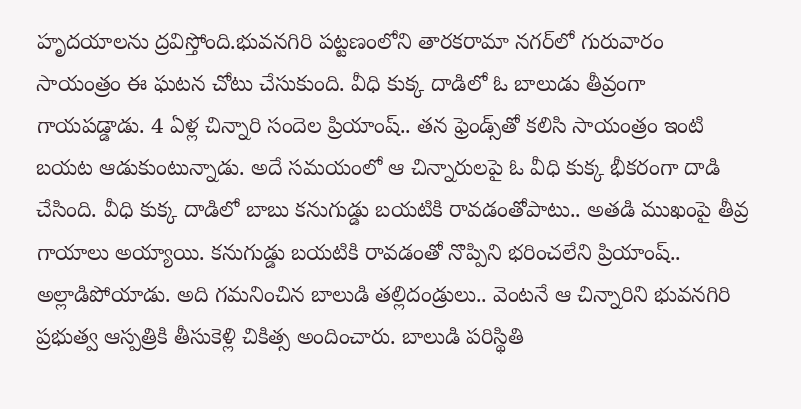హృదయాలను ద్రవిస్తోంది.భువనగిరి పట్టణంలోని తారకరామా నగర్‌లో గురువారం సాయంత్రం ఈ ఘటన చోటు చేసుకుంది. వీధి కుక్క దాడిలో ఓ బాలుడు తీవ్రంగా గాయపడ్డాడు. 4 ఏళ్ల చిన్నారి సందెల ప్రియాంష్.. తన ఫ్రెండ్స్‌తో కలిసి సాయంత్రం ఇంటి బయట ఆడుకుంటున్నాడు. అదే సమయంలో ఆ చిన్నారులపై ఓ వీధి కుక్క భీకరంగా దాడి చేసింది. వీధి కుక్క దాడిలో బాబు కనుగుడ్డు బయటికి రావడంతోపాటు.. అతడి ముఖంపై తీవ్ర గాయాలు అయ్యాయి. కనుగుడ్డు బయటికి రావడంతో నొప్పిని భరించలేని ప్రియాంష్.. అల్లాడిపోయాడు. అది గమనించిన బాలుడి తల్లిదండ్రులు.. వెంటనే ఆ చిన్నారిని భువనగిరి ప్రభుత్వ ఆస్పత్రికి తీసుకెళ్లి చికిత్స అందించారు. బాలుడి పరిస్థితి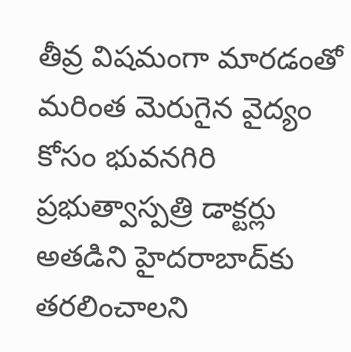తీవ్ర విషమంగా మారడంతో మరింత మెరుగైన వైద్యం కోసం భువనగిరి ప్రభుత్వాస్పత్రి డాక్టర్లు అతడిని హైదరాబాద్‌కు తరలించాలని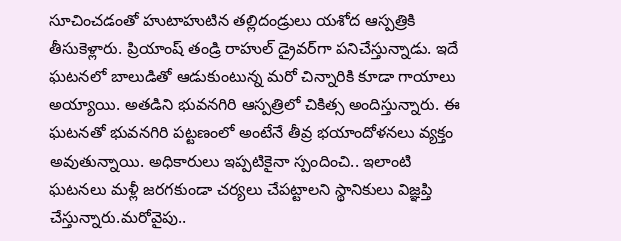సూచించడంతో హుటాహుటిన తల్లిదండ్రులు యశోద ఆస్పత్రికి తీసుకెళ్లారు. ప్రియాంష్ తండ్రి రాహుల్ డ్రైవర్‌గా పనిచేస్తున్నాడు. ఇదే ఘటనలో బాలుడితో ఆడుకుంటున్న మరో చిన్నారికి కూడా గాయాలు అయ్యాయి. అతడిని భువనగిరి ఆస్పత్రిలో చికిత్స అందిస్తున్నారు. ఈ ఘటనతో భువనగిరి పట్టణంలో అంటేనే తీవ్ర భయాందోళనలు వ్యక్తం అవుతున్నాయి. అధికారులు ఇప్పటికైనా స్పందించి.. ఇలాంటి ఘటనలు మళ్లీ జరగకుండా చర్యలు చేపట్టాలని స్థానికులు విజ్ఞప్తి చేస్తున్నారు.మరోవైపు..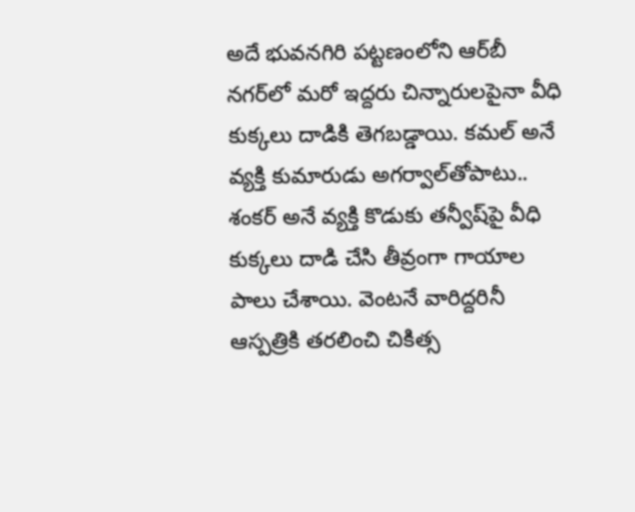అదే భువనగిరి పట్టణంలోని ఆర్‌బీ నగర్‌లో మరో ఇద్దరు చిన్నారులపైనా వీధి కుక్కలు దాడికి తెగబడ్డాయి. కమల్‌ అనే వ్యక్తి కుమారుడు అగర్వాల్‌తోపాటు.. శంకర్‌ అనే వ్యక్తి కొడుకు తన్వీష్‌పై వీధి కుక్కలు దాడి చేసి తీవ్రంగా గాయాల పాలు చేశాయి. వెంటనే వారిద్దరినీ ఆస్పత్రికి తరలించి చికిత్స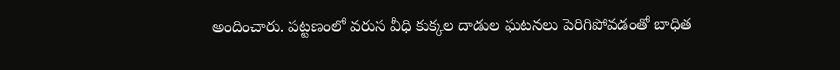అందించారు. పట్టణంలో వరుస వీధి కుక్కల దాడుల ఘటనలు పెరిగిపోవడంతో బాధిత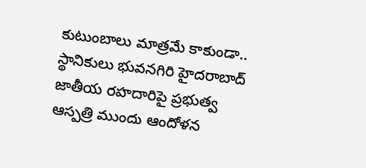కుటుంబాలు మాత్రమే కాకుండా.. స్థానికులు భువనగిరి హైదరాబాద్ జాతీయ రహదారిపై ప్రభుత్వ ఆస్పత్రి ముందు ఆందోళన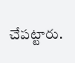చేపట్టారు.